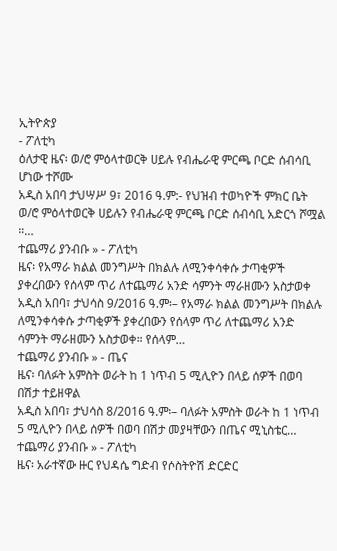ኢትዮጵያ
- ፖለቲካ
ዕለታዊ ዜና፡ ወ/ሮ ምዕላተወርቅ ሀይሉ የብሔራዊ ምርጫ ቦርድ ሰብሳቢ ሆነው ተሾሙ
አዲስ አበባ ታህሣሥ 9፣ 2016 ዓ.ም:- የህዝብ ተወካዮች ምክር ቤት ወ/ሮ ምዕላተወርቅ ሀይሉን የብሔራዊ ምርጫ ቦርድ ሰብሳቢ አድርጎ ሾሟል ።…
ተጨማሪ ያንብቡ » - ፖለቲካ
ዜና፡ የአማራ ክልል መንግሥት በክልሉ ለሚንቀሳቀሱ ታጣቂዎች ያቀረበውን የሰላም ጥሪ ለተጨማሪ አንድ ሳምንት ማራዘሙን አስታወቀ
አዲስ አበባ፣ ታህሳስ 9/2016 ዓ.ም፡– የአማራ ክልል መንግሥት በክልሉ ለሚንቀሳቀሱ ታጣቂዎች ያቀረበውን የሰላም ጥሪ ለተጨማሪ አንድ ሳምንት ማራዘሙን አስታወቀ። የሰላም…
ተጨማሪ ያንብቡ » - ጤና
ዜና፡ ባለፉት አምስት ወራት ከ 1 ነጥብ 5 ሚሊዮን በላይ ሰዎች በወባ በሽታ ተይዘዋል
አዲስ አበባ፣ ታህሳስ 8/2016 ዓ.ም፡– ባለፉት አምስት ወራት ከ 1 ነጥብ 5 ሚሊዮን በላይ ሰዎች በወባ በሽታ መያዛቸውን በጤና ሚኒስቴር…
ተጨማሪ ያንብቡ » - ፖለቲካ
ዜና፡ አራተኛው ዙር የህዳሴ ግድብ የሶስትዮሽ ድርድር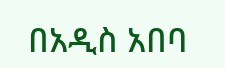በአዲስ አበባ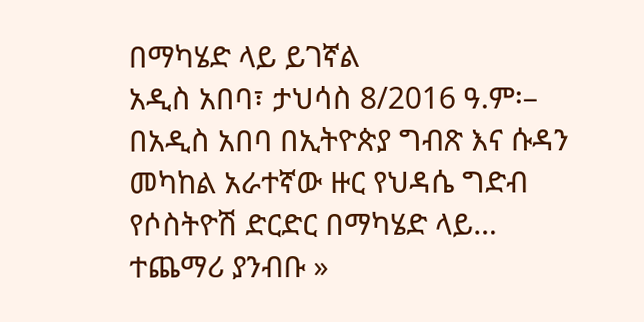በማካሄድ ላይ ይገኛል
አዲስ አበባ፣ ታህሳስ 8/2016 ዓ.ም፡– በአዲስ አበባ በኢትዮጵያ ግብጽ እና ሱዳን መካከል አራተኛው ዙር የህዳሴ ግድብ የሶስትዮሽ ድርድር በማካሄድ ላይ…
ተጨማሪ ያንብቡ »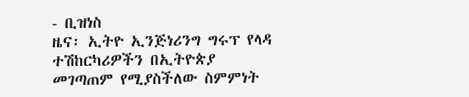- ቢዝነስ
ዜና፡ ኢትዮ ኢንጅነሪንግ ግሩፕ የላዳ ተሽከርካሪዎችን በኢትዮጵያ መገጣጠም የሚያስችለው ስምምነት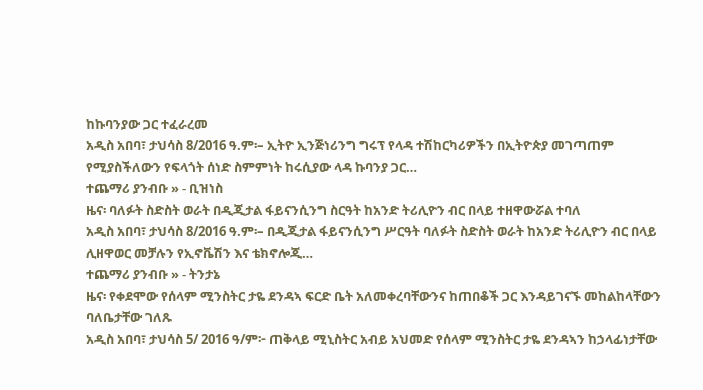ከኩባንያው ጋር ተፈራረመ
አዲስ አበባ፣ ታህሳስ 8/2016 ዓ.ም፡– ኢትዮ ኢንጅነሪንግ ግሩፕ የላዳ ተሽከርካሪዎችን በኢትዮጵያ መገጣጠም የሚያስችለውን የፍላጎት ሰነድ ስምምነት ከሩሲያው ላዳ ኩባንያ ጋር…
ተጨማሪ ያንብቡ » - ቢዝነስ
ዜና፡ ባለፉት ስድስት ወራት በዲጂታል ፋይናንሲንግ ስርዓት ከአንድ ትሪሊዮን ብር በላይ ተዘዋውሯል ተባለ
አዲስ አበባ፣ ታህሳስ 8/2016 ዓ.ም፡– በዲጂታል ፋይናንሲንግ ሥርዓት ባለፉት ስድስት ወራት ከአንድ ትሪሊዮን ብር በላይ ሊዘዋወር መቻሉን የኢኖቬሽን እና ቴክኖሎጂ…
ተጨማሪ ያንብቡ » - ትንታኔ
ዜና፡ የቀደሞው የሰላም ሚንስትር ታዬ ደንዳኣ ፍርድ ቤት አለመቀረባቸውንና ከጠበቆች ጋር እንዳይገናኙ መከልከላቸውን ባለቤታቸው ገለጹ
አዲስ አበባ፣ ታህሳስ 5/ 2016 ዓ/ም፦ ጠቅላይ ሚኒስትር አብይ አህመድ የሰላም ሚንስትር ታዬ ደንዳኣን ከኃላፊነታቸው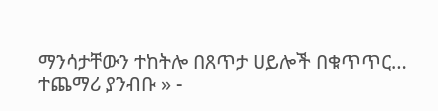ማንሳታቸውን ተከትሎ በጸጥታ ሀይሎች በቁጥጥር…
ተጨማሪ ያንብቡ » -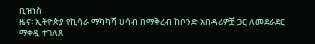ቢዝነስ
ዜና፡ ኢትዮጵያ የኪሳራ ማካካሻ ሀሳብ በማቅረብ ከቦንድ አበዳሪዎቿ ጋር ለመደራደር ማቀዷ ተገለጸ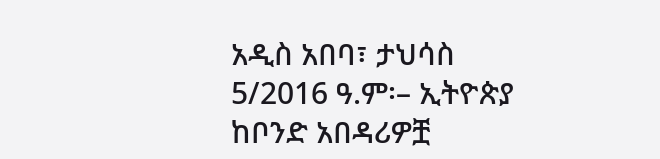አዲስ አበባ፣ ታህሳስ 5/2016 ዓ.ም፡– ኢትዮጵያ ከቦንድ አበዳሪዎቿ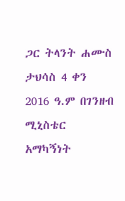ጋር ትላንት ሐሙስ ታህሳስ 4 ቀን 2016 ዓ.ም በገንዘብ ሚኒስቴር አማካኝነት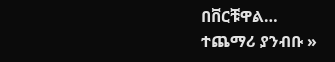በቨርቹዋል…
ተጨማሪ ያንብቡ »